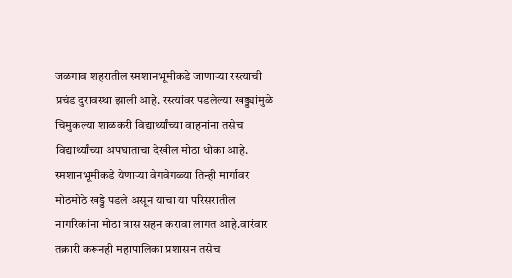जळगाव शहरातील स्मशानभूमीकडे जाणाऱ्या रस्त्याची प्रचंड दुरावस्था झाली आहे. रस्त्यांवर पडलेल्या खड्ड्यांमुळे चिमुकल्या शाळकरी विद्यार्थ्यांच्या वाहनांना तसेच विद्यार्थ्यांच्या अपघाताचा देखील मोठा धोका आहे. स्मशानभूमीकडे येणाऱ्या वेगवेगळ्या तिन्ही मार्गावर मोठमोठे खड्डे पडले असून याचा या परिसरातील नागरिकांना मोठा त्रास सहन करावा लागत आहे.वारंवार तक्रारी करूनही महापालिका प्रशासन तसेच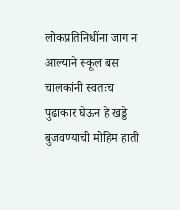लोकप्रतिनिधींना जाग न आल्याने स्कूल बस चालकांनी स्वतःच पुढाकार घेऊन हे खड्डे बुजवण्याची मोहिम हाती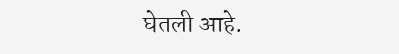घेतली आहे.